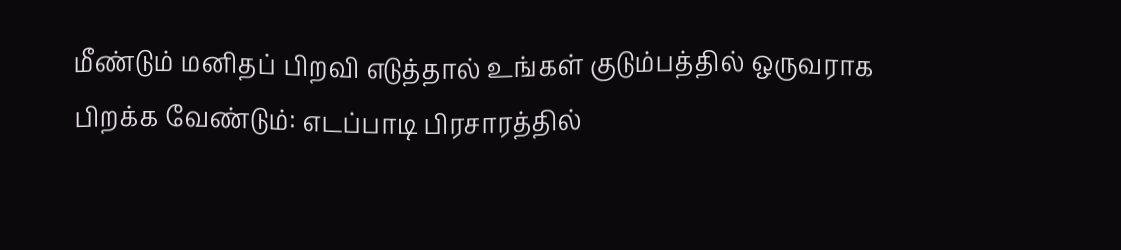மீண்டும் மனிதப் பிறவி எடுத்தால் உங்கள் குடும்பத்தில் ஒருவராக பிறக்க வேண்டும்: எடப்பாடி பிரசாரத்தில்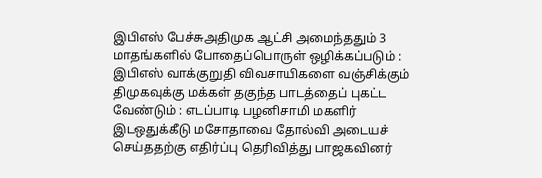இபிஎஸ் பேச்சுஅதிமுக ஆட்சி அமைந்ததும் 3 மாதங்களில் போதைப்பொருள் ஒழிக்கப்படும் : இபிஎஸ் வாக்குறுதி விவசாயிகளை வஞ்சிக்கும் திமுகவுக்கு மக்கள் தகுந்த பாடத்தைப் புகட்ட வேண்டும் : எடப்பாடி பழனிசாமி மகளிர் இடஒதுக்கீடு மசோதாவை தோல்வி அடையச் செய்ததற்கு எதிர்ப்பு தெரிவித்து பாஜகவினர்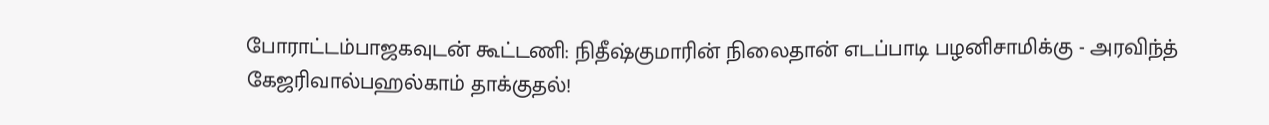போராட்டம்பாஜகவுடன் கூட்டணி: நிதீஷ்குமாரின் நிலைதான் எடப்பாடி பழனிசாமிக்கு - அரவிந்த் கேஜரிவால்பஹல்காம் தாக்குதல்!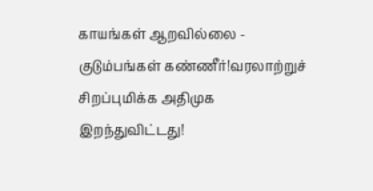காயங்கள் ஆறவில்லை - குடும்பங்கள் கண்ணீர்!வரலாற்றுச் சிறப்புமிக்க அதிமுக இறந்துவிட்டது!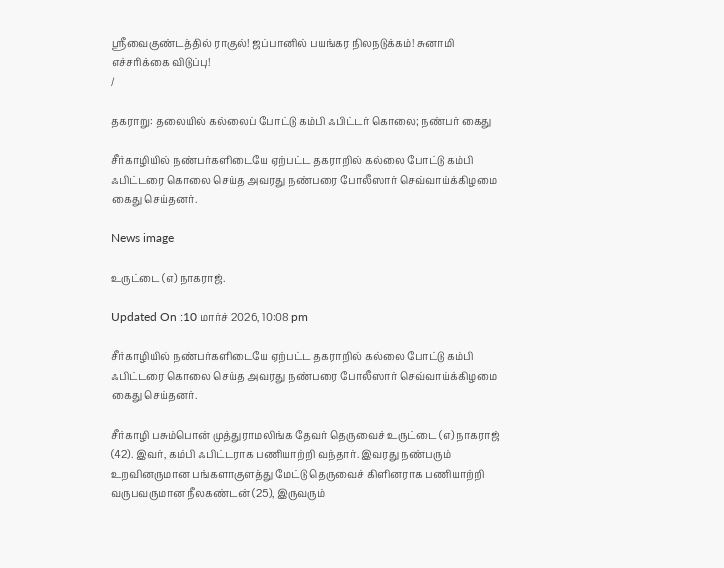ஸ்ரீவைகுண்டத்தில் ராகுல்! ஜப்பானில் பயங்கர நிலநடுக்கம்! சுனாமி எச்சரிக்கை விடுப்பு!
/

தகராறு: தலையில் கல்லைப் போட்டு கம்பி ஃபிட்டர் கொலை; நண்பர் கைது

சீர்காழியில் நண்பர்களிடையே ஏற்பட்ட தகராறில் கல்லை போட்டு கம்பி ஃபிட்டரை கொலை செய்த அவரது நண்பரை போலீஸார் செவ்வாய்க்கிழமை கைது செய்தனர்.

News image

உருட்டை (எ) நாகராஜ்.

Updated On :10 மார்ச் 2026, 10:08 pm

சீர்காழியில் நண்பர்களிடையே ஏற்பட்ட தகராறில் கல்லை போட்டு கம்பி ஃபிட்டரை கொலை செய்த அவரது நண்பரை போலீஸார் செவ்வாய்க்கிழமை கைது செய்தனர்.

சீர்காழி பசும்பொன் முத்துராமலிங்க தேவர் தெருவைச் உருட்டை (எ) நாகராஜ் (42). இவர், கம்பி ஃபிட்டராக பணியாற்றி வந்தார். இவரது நண்பரும் உறவினருமான பங்களாகுளத்து மேட்டு தெருவைச் கிளினராக பணியாற்றி வருபவருமான நீலகண்டன் (25), இருவரும்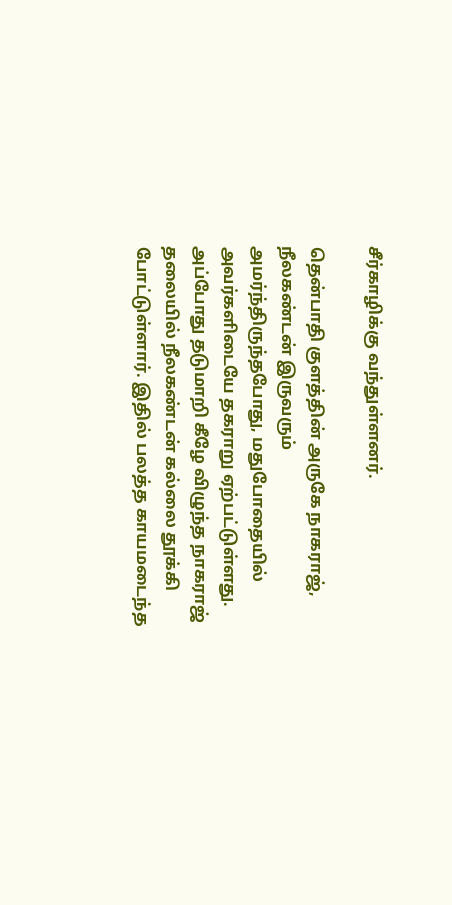சீர்காழிக்கு வந்துள்ளனர்.

தென்பாதி குளத்தின் அருகே நாகராஜ், நீலகண்டன் இருவரும் அமர்ந்திருந்தபோது, மதுபோதையில் அவர்களிடையே தகராறு ஏற்பட்டுள்ளது. அப்போது தடுமாறி கீழே விழுந்த நாகராஜ் தலையில் நீலகண்டன் கல்லை தூக்கி போட்டுள்ளார். இதில் பலத்த காயமடைந்த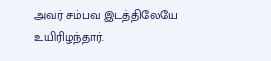அவர் சம்பவ இடத்திலேயே உயிரிழந்தார்.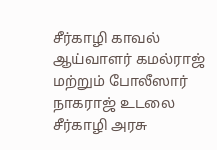சீர்காழி காவல் ஆய்வாளர் கமல்ராஜ் மற்றும் போலீஸார் நாகராஜ் உடலை சீர்காழி அரசு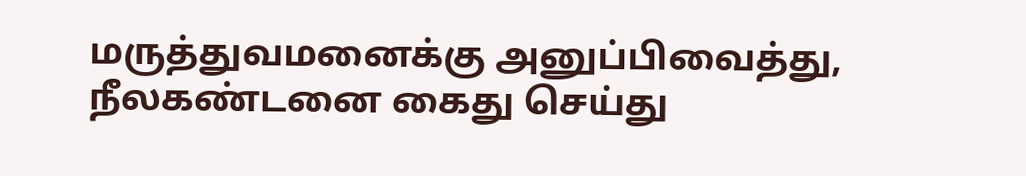மருத்துவமனைக்கு அனுப்பிவைத்து, நீலகண்டனை கைது செய்து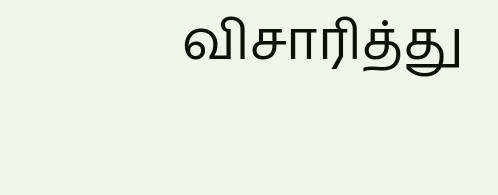விசாரித்து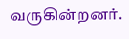வருகின்றனர்.